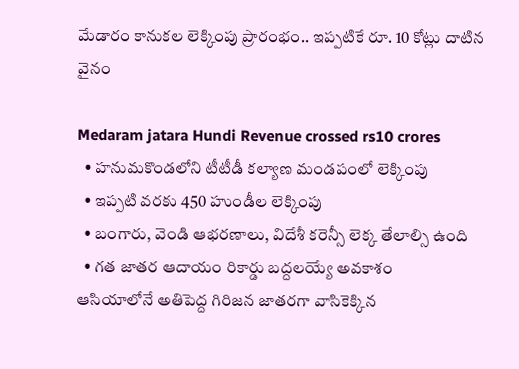మేడారం కానుకల లెక్కింపు ప్రారంభం.. ఇప్పటికే రూ. 10 కోట్లు దాటిన వైనం

Medaram jatara Hundi Revenue crossed rs10 crores
  • హనుమకొండలోని టీటీడీ కల్యాణ మండపంలో లెక్కింపు
  • ఇప్పటి వరకు 450 హుండీల లెక్కింపు
  • బంగారు, వెండి ఆభరణాలు, విదేశీ కరెన్సీ లెక్క తేలాల్సి ఉంది
  • గత జాతర ఆదాయం రికార్డు బద్దలయ్యే అవకాశం
ఆసియాలోనే అతిపెద్ద గిరిజన జాతరగా వాసికెక్కిన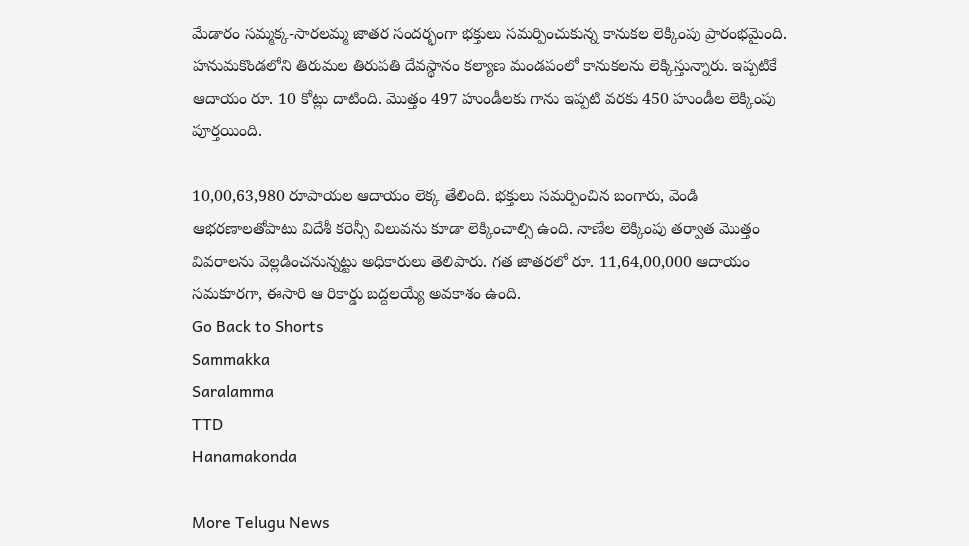మేడారం సమ్మక్క-సారలమ్మ జాతర సందర్భంగా భక్తులు సమర్పించుకున్న కానుకల లెక్కింపు ప్రారంభమైంది. హనుమకొండలోని తిరుమల తిరుపతి దేవస్థానం కల్యాణ మండపంలో కానుకలను లెక్కిస్తున్నారు. ఇప్పటికే ఆదాయం రూ. 10 కోట్లు దాటింది. మొత్తం 497 హుండీలకు గాను ఇప్పటి వరకు 450 హుండీల లెక్కింపు పూర్తయింది.

10,00,63,980 రూపాయల ఆదాయం లెక్క తేలింది. భక్తులు సమర్పించిన బంగారు, వెండి ఆభరణాలతోపాటు విదేశీ కరెన్సీ విలువను కూడా లెక్కించాల్సి ఉంది. నాణేల లెక్కింపు తర్వాత మొత్తం వివరాలను వెల్లడించనున్నట్టు అధికారులు తెలిపారు. గత జాతరలో రూ. 11,64,00,000 ఆదాయం సమకూరగా, ఈసారి ఆ రికార్డు బద్దలయ్యే అవకాశం ఉంది.
Go Back to Shorts
Sammakka
Saralamma
TTD
Hanamakonda

More Telugu News